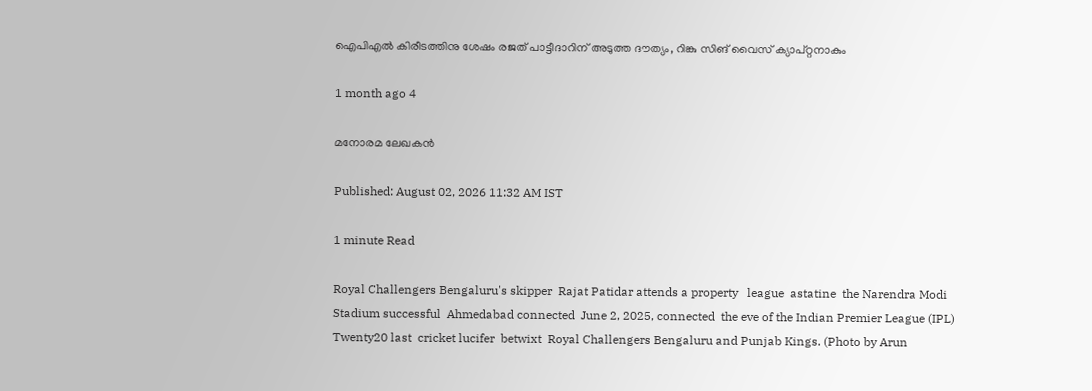ഐപിഎൽ കിരീടത്തിനു ശേഷം രജത് പാട്ടീദാറിന് അടുത്ത ദൗത്യം, റിങ്കു സിങ് വൈസ് ക്യാപ്റ്റനാകും

1 month ago 4

മനോരമ ലേഖകൻ

Published: August 02, 2026 11:32 AM IST

1 minute Read

Royal Challengers Bengaluru's skipper  Rajat Patidar attends a property   league  astatine  the Narendra Modi Stadium successful  Ahmedabad connected  June 2, 2025, connected  the eve of the Indian Premier League (IPL) Twenty20 last  cricket lucifer  betwixt  Royal Challengers Bengaluru and Punjab Kings. (Photo by Arun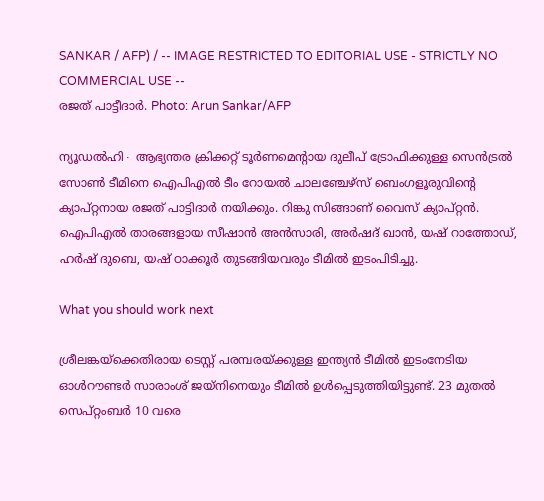SANKAR / AFP) / -- IMAGE RESTRICTED TO EDITORIAL USE - STRICTLY NO COMMERCIAL USE --
രജത് പാട്ടീദാർ. Photo: Arun Sankar/AFP

ന്യൂഡൽഹി∙ ആഭ്യന്തര ക്രിക്കറ്റ് ടൂർണമെന്റായ ദുലീപ് ട്രോഫിക്കുള്ള സെൻട്രൽ സോൺ ടീമിനെ ഐപിഎൽ ടീം റോയൽ ചാലഞ്ചേഴ്സ് ബെംഗളൂരുവിന്റെ ക്യാപ്റ്റനായ രജത് പാട്ടിദാർ നയിക്കും. റിങ്കു സിങ്ങാണ് വൈസ് ക്യാപ്റ്റൻ. ഐപിഎൽ താരങ്ങളായ സീഷാൻ അൻസാരി, അർഷദ് ഖാൻ, യഷ് റാത്തോഡ്, ഹർഷ് ദുബെ, യഷ് ഠാക്കൂർ തുടങ്ങിയവരും ടീമിൽ ഇടംപിടിച്ചു.

What you should work next

ശ്രീലങ്കയ്ക്കെതിരായ ടെസ്റ്റ് പരമ്പരയ്ക്കുള്ള ഇന്ത്യൻ ടീമിൽ ഇടംനേടിയ ഓൾറൗണ്ടർ സാരാംശ് ജയ്നിനെയും ടീമിൽ ഉൾപ്പെടുത്തിയിട്ടുണ്ട്. 23 മുതൽ സെപ്റ്റംബർ 10 വരെ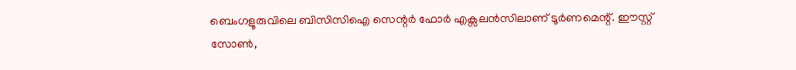ബെംഗളൂരുവിലെ ബിസിസിഐ സെന്റർ ഫോർ എക്സലൻസിലാണ് ടൂർണമെന്റ്. ഈസ്റ്റ് സോൺ,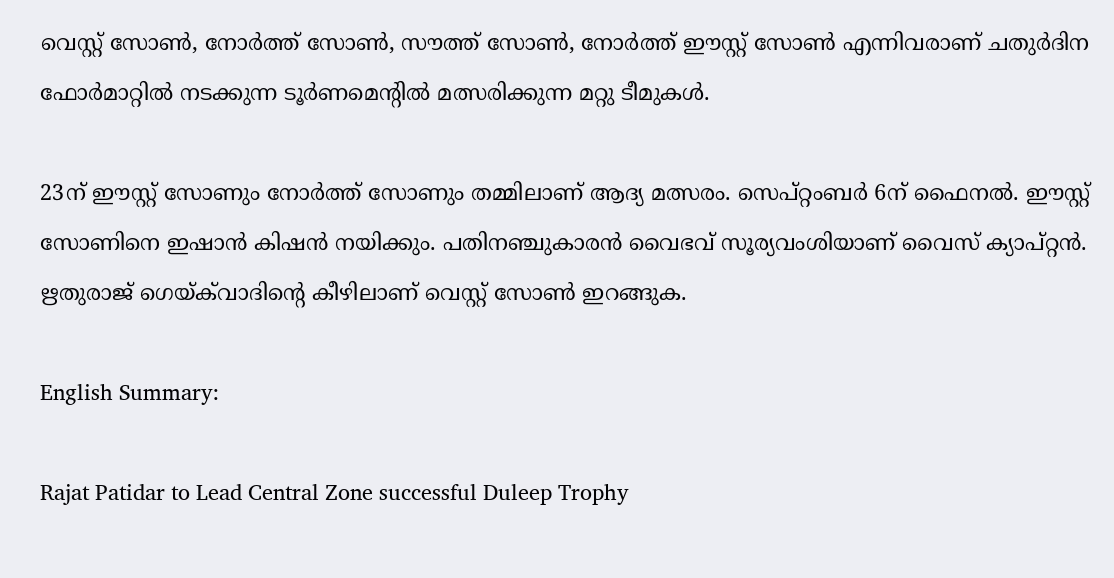വെസ്റ്റ് സോൺ, നോർത്ത് സോൺ, സൗത്ത് സോൺ, നോർത്ത് ഈസ്റ്റ് സോൺ എന്നിവരാണ് ചതുർദിന ഫോർമാറ്റിൽ നടക്കുന്ന ടൂർണമെന്റിൽ മത്സരിക്കുന്ന മറ്റു ടീമുകൾ.

23ന് ഈസ്റ്റ് സോണും നോർത്ത് സോണും തമ്മിലാണ് ആദ്യ മത്സരം. സെപ്റ്റംബർ 6ന് ഫൈനൽ. ഈസ്റ്റ് സോണിനെ ഇഷാൻ കിഷൻ നയിക്കും. പതിനഞ്ചുകാരൻ വൈഭവ് സൂര്യവംശിയാണ് വൈസ് ക്യാപ്റ്റൻ. ഋതുരാജ് ഗെയ്ക്‌വാദിന്റെ കീഴിലാണ് വെസ്റ്റ് സോൺ ഇറങ്ങുക.

English Summary:

Rajat Patidar to Lead Central Zone successful Duleep Trophy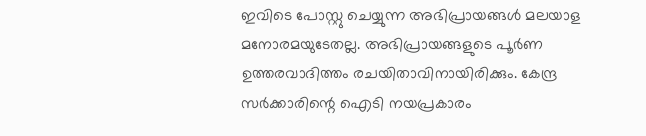ഇവിടെ പോസ്റ്റു ചെയ്യുന്ന അഭിപ്രായങ്ങൾ മലയാള മനോരമയുടേതല്ല. അഭിപ്രായങ്ങളുടെ പൂർണ ഉത്തരവാദിത്തം രചയിതാവിനായിരിക്കും. കേന്ദ്ര സർക്കാരിന്റെ ഐടി നയപ്രകാരം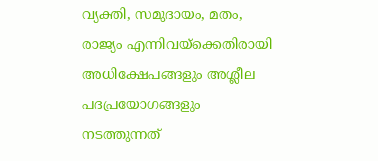വ്യക്തി, സമുദായം, മതം, രാജ്യം എന്നിവയ്ക്കെതിരായി അധിക്ഷേപങ്ങളും അശ്ലീല പദപ്രയോഗങ്ങളും നടത്തുന്നത്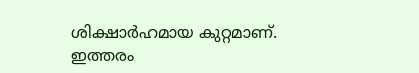ശിക്ഷാർഹമായ കുറ്റമാണ്. ഇത്തരം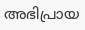അഭിപ്രായ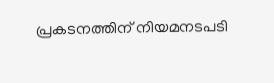പ്രകടനത്തിന് നിയമനടപടി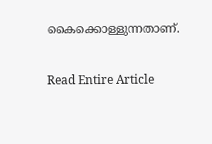കൈക്കൊള്ളുന്നതാണ്.

Read Entire Article